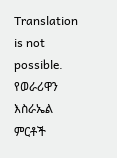Translation is not possible.
የወራሪዋን እስራኤል ምርቶች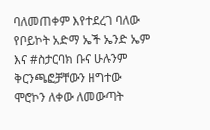ባለመጠቀም እየተደረገ ባለው የቦይኮት አድማ ኤች ኤንድ ኤም እና #ስታርባክ ቡና ሁሉንም ቅርንጫፎቻቸውን ዘግተው ሞሮኮን ለቀው ለመውጣት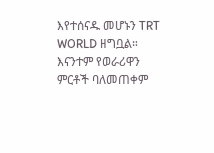እየተሰናዱ መሆኑን TRT WORLD ዘግቧል።
እናንተም የወራሪዋን ምርቶች ባለመጠቀም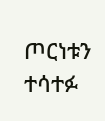ጦርነቱን ተሳተፉ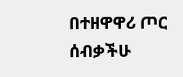በተዘዋዋሪ ጦር ሰብቃችሁ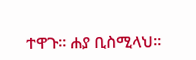ተዋጉ። ሐያ ቢስሚላህ።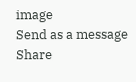image
Send as a message
Share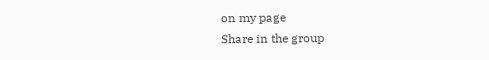on my page
Share in the group